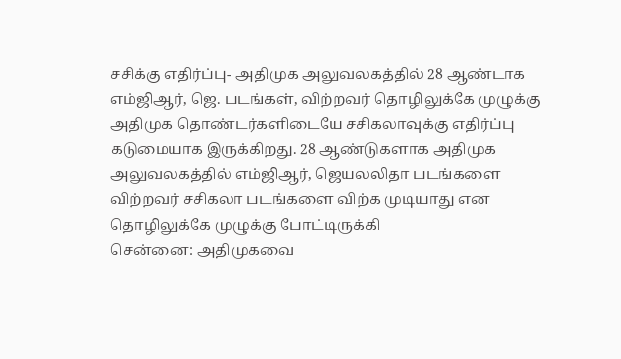சசிக்கு எதிர்ப்பு- அதிமுக அலுவலகத்தில் 28 ஆண்டாக எம்ஜிஆர், ஜெ. படங்கள், விற்றவர் தொழிலுக்கே முழுக்கு
அதிமுக தொண்டர்களிடையே சசிகலாவுக்கு எதிர்ப்பு கடுமையாக இருக்கிறது. 28 ஆண்டுகளாக அதிமுக அலுவலகத்தில் எம்ஜிஆர், ஜெயலலிதா படங்களை விற்றவர் சசிகலா படங்களை விற்க முடியாது என தொழிலுக்கே முழுக்கு போட்டிருக்கி
சென்னை: அதிமுகவை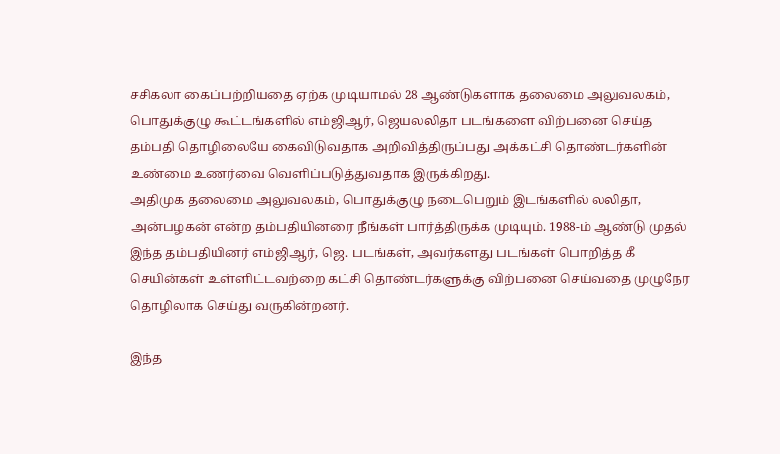சசிகலா கைப்பற்றியதை ஏற்க முடியாமல் 28 ஆண்டுகளாக தலைமை அலுவலகம், பொதுக்குழு கூட்டங்களில் எம்ஜிஆர், ஜெயலலிதா படங்களை விற்பனை செய்த தம்பதி தொழிலையே கைவிடுவதாக அறிவித்திருப்பது அக்கட்சி தொண்டர்களின் உண்மை உணர்வை வெளிப்படுத்துவதாக இருக்கிறது.
அதிமுக தலைமை அலுவலகம், பொதுக்குழு நடைபெறும் இடங்களில் லலிதா, அன்பழகன் என்ற தம்பதியினரை நீங்கள் பார்த்திருக்க முடியும். 1988-ம் ஆண்டு முதல் இந்த தம்பதியினர் எம்ஜிஆர், ஜெ. படங்கள், அவர்களது படங்கள் பொறித்த கீ செயின்கள் உள்ளிட்டவற்றை கட்சி தொண்டர்களுக்கு விற்பனை செய்வதை முழுநேர தொழிலாக செய்து வருகின்றனர்.

இந்த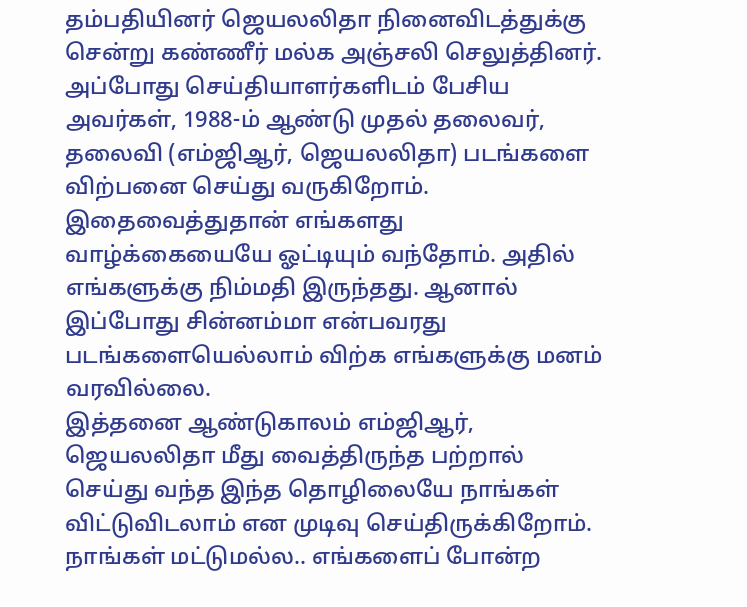தம்பதியினர் ஜெயலலிதா நினைவிடத்துக்கு சென்று கண்ணீர் மல்க அஞ்சலி செலுத்தினர். அப்போது செய்தியாளர்களிடம் பேசிய அவர்கள், 1988-ம் ஆண்டு முதல் தலைவர், தலைவி (எம்ஜிஆர், ஜெயலலிதா) படங்களை விற்பனை செய்து வருகிறோம்.
இதைவைத்துதான் எங்களது வாழ்க்கையையே ஓட்டியும் வந்தோம். அதில் எங்களுக்கு நிம்மதி இருந்தது. ஆனால் இப்போது சின்னம்மா என்பவரது படங்களையெல்லாம் விற்க எங்களுக்கு மனம் வரவில்லை.
இத்தனை ஆண்டுகாலம் எம்ஜிஆர், ஜெயலலிதா மீது வைத்திருந்த பற்றால் செய்து வந்த இந்த தொழிலையே நாங்கள் விட்டுவிடலாம் என முடிவு செய்திருக்கிறோம். நாங்கள் மட்டுமல்ல.. எங்களைப் போன்ற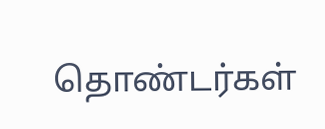தொண்டர்கள்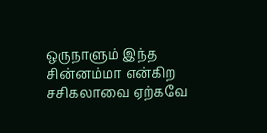ஒருநாளும் இந்த சின்னம்மா என்கிற சசிகலாவை ஏற்கவே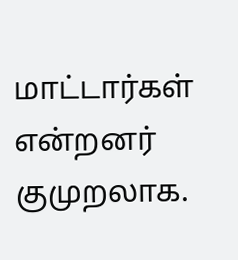மாட்டார்கள் என்றனர் குமுறலாக.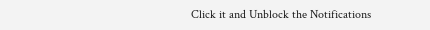Click it and Unblock the Notifications